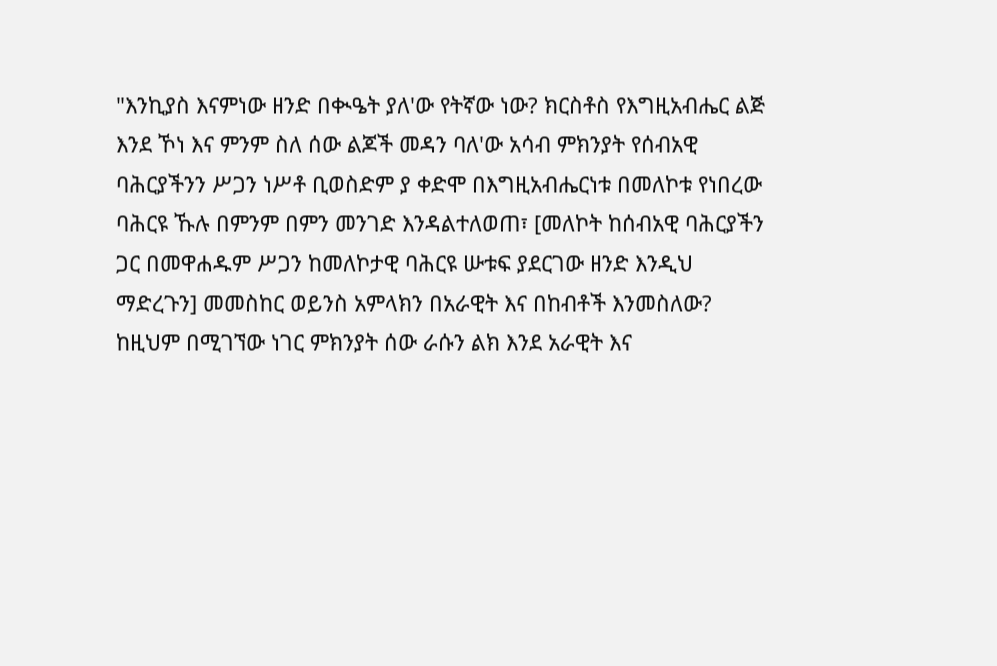"እንኪያስ እናምነው ዘንድ በቊዔት ያለ'ው የትኛው ነው? ክርስቶስ የእግዚአብሔር ልጅ እንደ ኾነ እና ምንም ስለ ሰው ልጆች መዳን ባለ'ው አሳብ ምክንያት የሰብአዊ ባሕርያችንን ሥጋን ነሥቶ ቢወስድም ያ ቀድሞ በእግዚአብሔርነቱ በመለኮቱ የነበረው ባሕርዩ ኹሉ በምንም በምን መንገድ እንዳልተለወጠ፣ [መለኮት ከሰብአዊ ባሕርያችን ጋር በመዋሐዱም ሥጋን ከመለኮታዊ ባሕርዩ ሡቱፍ ያደርገው ዘንድ እንዲህ ማድረጉን] መመስከር ወይንስ አምላክን በአራዊት እና በከብቶች እንመስለው? ከዚህም በሚገኘው ነገር ምክንያት ሰው ራሱን ልክ እንደ አራዊት እና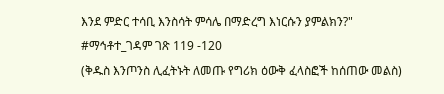እንደ ምድር ተሳቢ እንስሳት ምሳሌ በማድረግ እነርሱን ያምልክን?"
#ማኅቶተ_ገዳም ገጽ 119 -120
(ቅዱስ እንጦንስ ሊፈትኑት ለመጡ የግሪክ ዕውቅ ፈላስፎች ከሰጠው መልስ)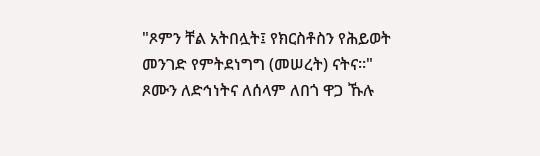"ጾምን ቸል አትበሏት፤ የክርስቶስን የሕይወት መንገድ የምትደነግግ (መሠረት) ናትና።"
ጾሙን ለድኅነትና ለሰላም ለበጎ ዋጋ ኹሉ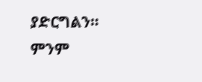ያድርግልን።
ምንም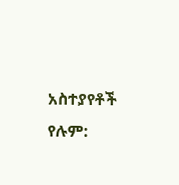አስተያየቶች የሉም: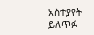አስተያየት ይለጥፉ